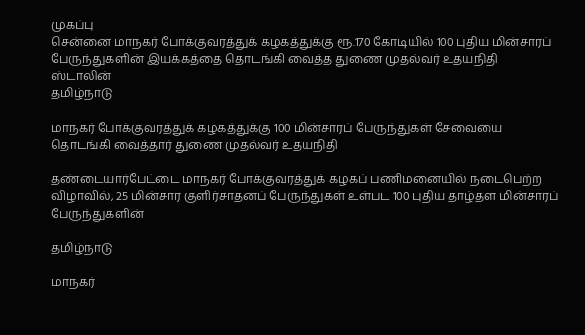முகப்பு
சென்னை மாநகர் போக்குவரத்துக் கழகத்துக்கு ரூ.170 கோடியில் 100 புதிய மின்சாரப் பேருந்துகளின் இயக்கத்தை தொடங்கி வைத்த துணை முதல்வர் உதயநிதி ஸ்டாலின்
தமிழ்நாடு

மாநகர் போக்குவரத்துக் கழகத்துக்கு 100 மின்சாரப் பேருந்துகள் சேவையை தொடங்கி வைத்தார் துணை முதல்வர் உதயநிதி

தண்டையார்பேட்டை மாநகர் போக்குவரத்துக் கழகப் பணிமனையில் நடைபெற்ற விழாவில், 25 மின்சார குளிர்சாதனப் பேருந்துகள் உள்பட 100 புதிய தாழ்தள மின்சாரப் பேருந்துகளின்

தமிழ்நாடு

மாநகர்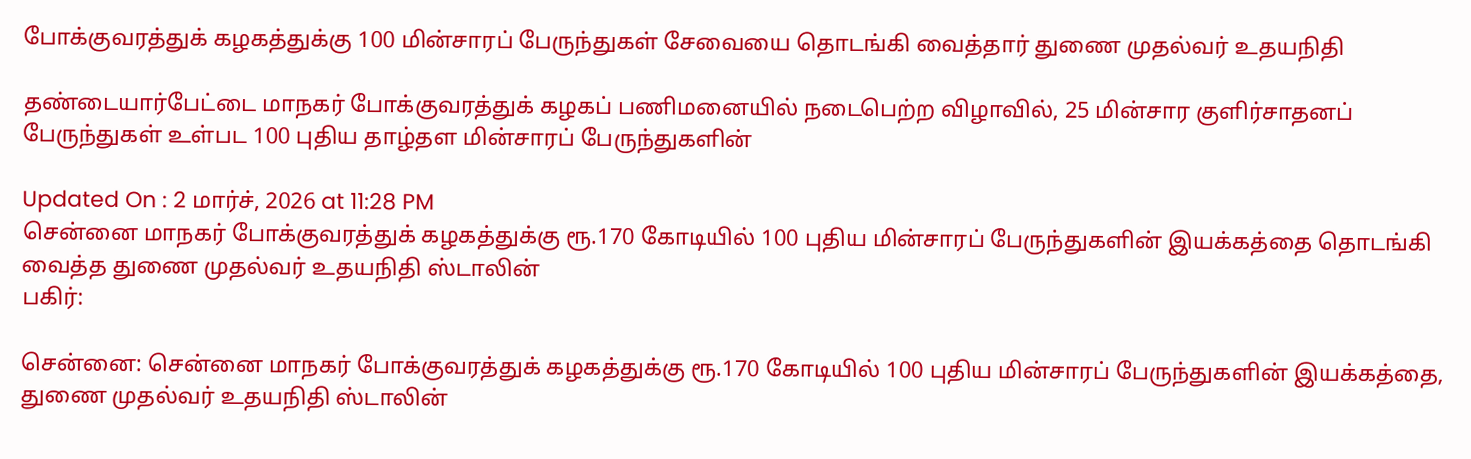போக்குவரத்துக் கழகத்துக்கு 100 மின்சாரப் பேருந்துகள் சேவையை தொடங்கி வைத்தார் துணை முதல்வர் உதயநிதி

தண்டையார்பேட்டை மாநகர் போக்குவரத்துக் கழகப் பணிமனையில் நடைபெற்ற விழாவில், 25 மின்சார குளிர்சாதனப் பேருந்துகள் உள்பட 100 புதிய தாழ்தள மின்சாரப் பேருந்துகளின்

Updated On : 2 மார்ச், 2026 at 11:28 PM
சென்னை மாநகர் போக்குவரத்துக் கழகத்துக்கு ரூ.170 கோடியில் 100 புதிய மின்சாரப் பேருந்துகளின் இயக்கத்தை தொடங்கி வைத்த துணை முதல்வர் உதயநிதி ஸ்டாலின்
பகிர்:

சென்னை: சென்னை மாநகர் போக்குவரத்துக் கழகத்துக்கு ரூ.170 கோடியில் 100 புதிய மின்சாரப் பேருந்துகளின் இயக்கத்தை, துணை முதல்வர் உதயநிதி ஸ்டாலின்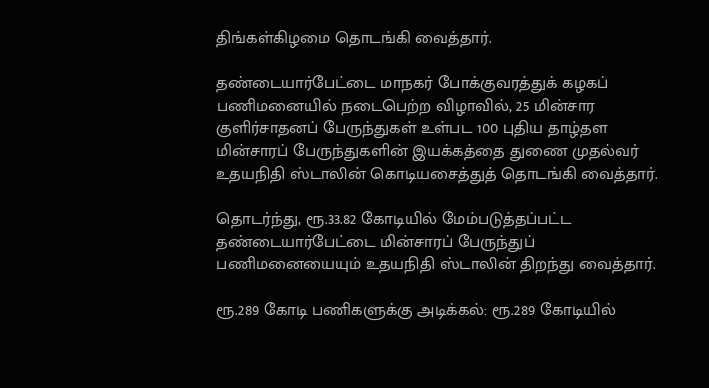திங்கள்கிழமை தொடங்கி வைத்தார்.

தண்டையார்பேட்டை மாநகர் போக்குவரத்துக் கழகப் பணிமனையில் நடைபெற்ற விழாவில், 25 மின்சார குளிர்சாதனப் பேருந்துகள் உள்பட 100 புதிய தாழ்தள மின்சாரப் பேருந்துகளின் இயக்கத்தை துணை முதல்வர் உதயநிதி ஸ்டாலின் கொடியசைத்துத் தொடங்கி வைத்தார்.

தொடர்ந்து, ரூ.33.82 கோடியில் மேம்படுத்தப்பட்ட தண்டையார்பேட்டை மின்சாரப் பேருந்துப் பணிமனையையும் உதயநிதி ஸ்டாலின் திறந்து வைத்தார்.

ரூ.289 கோடி பணிகளுக்கு அடிக்கல்: ரூ.289 கோடியில்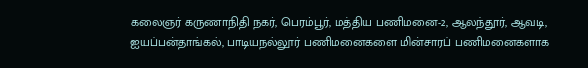கலைஞர் கருணாநிதி நகர், பெரம்பூர், மத்திய பணிமனை-2, ஆலந்தூர், ஆவடி, ஐயப்பன்தாங்கல், பாடியநல்லூர் பணிமனைகளை மின்சாரப் பணிமனைகளாக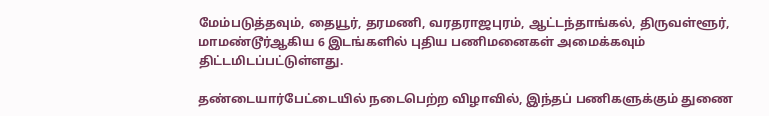மேம்படுத்தவும், தையூர், தரமணி, வரதராஜபுரம், ஆட்டந்தாங்கல், திருவள்ளூர், மாமண்டூர்ஆகிய 6 இடங்களில் புதிய பணிமனைகள் அமைக்கவும் திட்டமிடப்பட்டுள்ளது.

தண்டையார்பேட்டையில் நடைபெற்ற விழாவில், இந்தப் பணிகளுக்கும் துணை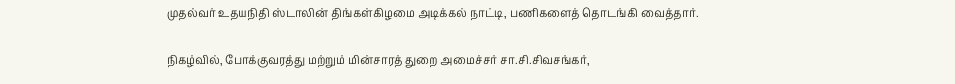முதல்வர் உதயநிதி ஸ்டாலின் திங்கள்கிழமை அடிக்கல் நாட்டி, பணிகளைத் தொடங்கி வைத்தார்.

நிகழ்வில், போக்குவரத்து மற்றும் மின்சாரத் துறை அமைச்சர் சா.சி.சிவசங்கர்,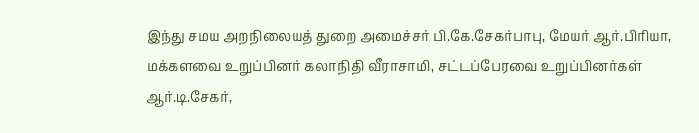இந்து சமய அறநிலையத் துறை அமைச்சர் பி.கே.சேகர்பாபு, மேயர் ஆர்.பிரியா, மக்களவை உறுப்பினர் கலாநிதி வீராசாமி, சட்டப்பேரவை உறுப்பினர்கள் ஆர்.டி.சேகர்,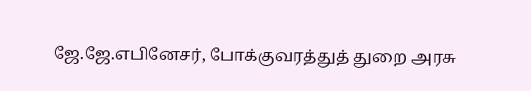ஜே.ஜே.எபினேசர், போக்குவரத்துத் துறை அரசு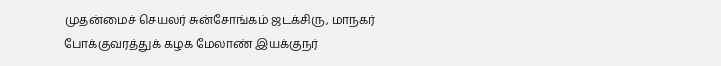முதன்மைச் செயலர் சுன்சோங்கம் ஜடக்சிரு, மாநகர் போக்குவரத்துக் கழக மேலாண் இயக்குநர்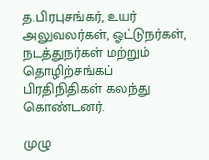த.பிரபுசங்கர், உயர் அலுவலர்கள், ஓட்டுநர்கள், நடத்துநர்கள் மற்றும் தொழிற்சங்கப் பிரதிநிதிகள் கலந்து கொண்டனர்.

முழு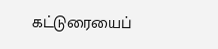கட்டுரையைப்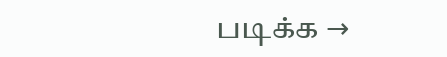படிக்க →